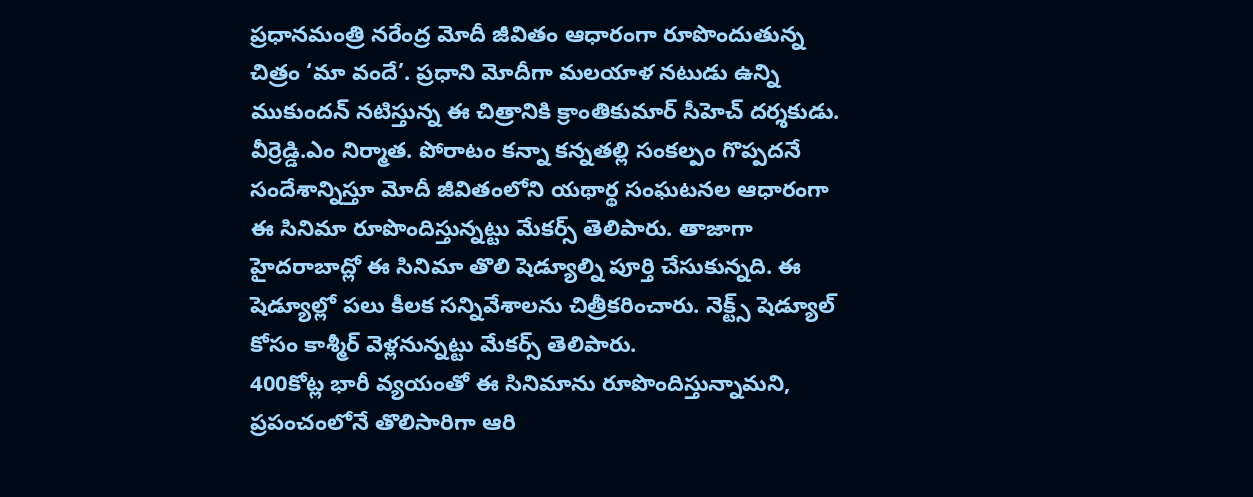ప్రధానమంత్రి నరేంద్ర మోదీ జీవితం ఆధారంగా రూపొందుతున్న చిత్రం ‘మా వందే’. ప్రధాని మోదీగా మలయాళ నటుడు ఉన్ని ముకుందన్ నటిస్తున్న ఈ చిత్రానికి క్రాంతికుమార్ సీహెచ్ దర్శకుడు. వీర్రెడ్డి.ఎం నిర్మాత. పోరాటం కన్నా కన్నతల్లి సంకల్పం గొప్పదనే సందేశాన్నిస్తూ మోదీ జీవితంలోని యథార్థ సంఘటనల ఆధారంగా ఈ సినిమా రూపొందిస్తున్నట్టు మేకర్స్ తెలిపారు. తాజాగా హైదరాబాద్లో ఈ సినిమా తొలి షెడ్యూల్ని పూర్తి చేసుకున్నది. ఈ షెడ్యూల్లో పలు కీలక సన్నివేశాలను చిత్రీకరించారు. నెక్ట్స్ షెడ్యూల్ కోసం కాశ్మీర్ వెళ్లనున్నట్టు మేకర్స్ తెలిపారు.
400కోట్ల భారీ వ్యయంతో ఈ సినిమాను రూపొందిస్తున్నామని, ప్రపంచంలోనే తొలిసారిగా ఆరి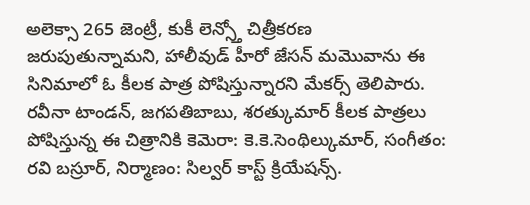అలెక్సా 265 జెంట్రీ, కుకీ లెన్స్తో చిత్రీకరణ జరుపుతున్నామని, హాలీవుడ్ హీరో జేసన్ మమొవాను ఈ సినిమాలో ఓ కీలక పాత్ర పోషిస్తున్నారని మేకర్స్ తెలిపారు. రవీనా టాండన్, జగపతిబాబు, శరత్కుమార్ కీలక పాత్రలు పోషిస్తున్న ఈ చిత్రానికి కెమెరా: కె.కె.సెంథిల్కుమార్, సంగీతం: రవి బస్రూర్, నిర్మాణం: సిల్వర్ కాస్ట్ క్రియేషన్స్.